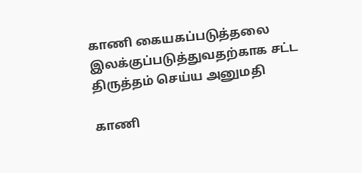காணி கையகப்படுத்தலை இலக்குப்படுத்துவதற்காக சட்ட திருத்தம் செய்ய அனுமதி

காணி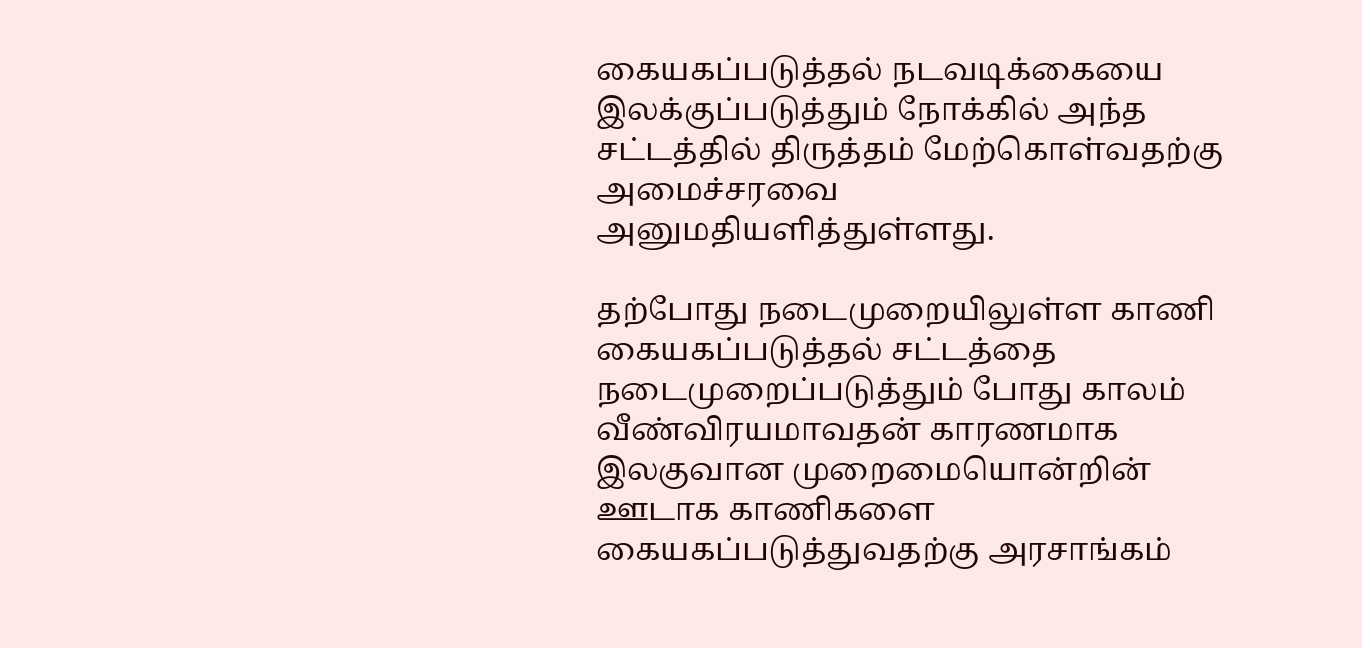கையகப்படுத்தல் நடவடிக்கையை இலக்குப்படுத்தும் நோக்கில் அந்த சட்டத்தில் திருத்தம் மேற்கொள்வதற்கு அமைச்சரவை அனுமதியளித்துள்ளது.

தற்போது நடைமுறையிலுள்ள காணி கையகப்படுத்தல் சட்டத்தை நடைமுறைப்படுத்தும் போது காலம் வீண்விரயமாவதன் காரணமாக இலகுவான முறைமையொன்றின் ஊடாக காணிகளை கையகப்படுத்துவதற்கு அரசாங்கம்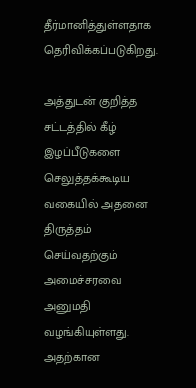தீர்மானித்துள்ளதாக தெரிவிக்கப்படுகிறது.

அத்துடன் குறித்த சட்டத்தில் கீழ் இழப்பீடுகளை செலுத்தக்கூடிய வகையில் அதனை திருத்தம் செய்வதற்கும் அமைச்சரவை அனுமதி வழங்கியுள்ளது. அதற்கான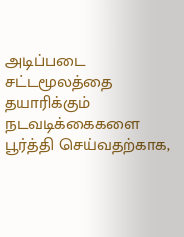அடிப்படை சட்டமூலத்தை தயாரிக்கும் நடவடிக்கைகளை பூர்த்தி செய்வதற்காக,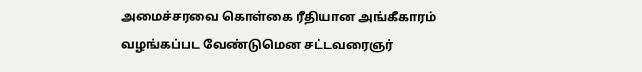அமைச்சரவை கொள்கை ரீதியான அங்கீகாரம் வழங்கப்பட வேண்டுமென சட்டவரைஞர்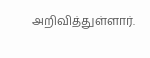அறிவித்துள்ளார்.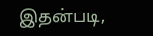இதன்படி,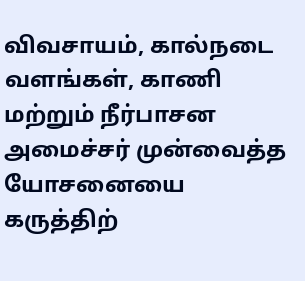விவசாயம், கால்நடை வளங்கள், காணி மற்றும் நீர்பாசன அமைச்சர் முன்வைத்த யோசனையை கருத்திற்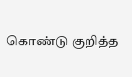கொண்டு குறித்த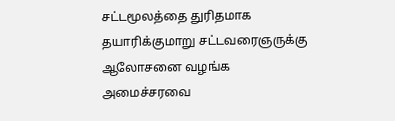சட்டமூலத்தை துரிதமாக தயாரிக்குமாறு சட்டவரைஞருக்கு ஆலோசனை வழங்க அமைச்சரவை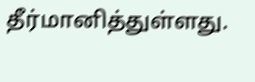தீர்மானித்துள்ளது.